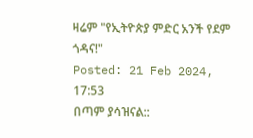ዛሬም "የኢትዮጵያ ምድር አንች የደም ጎዳና!"
Posted: 21 Feb 2024, 17:53
በጣም ያሳዝናል::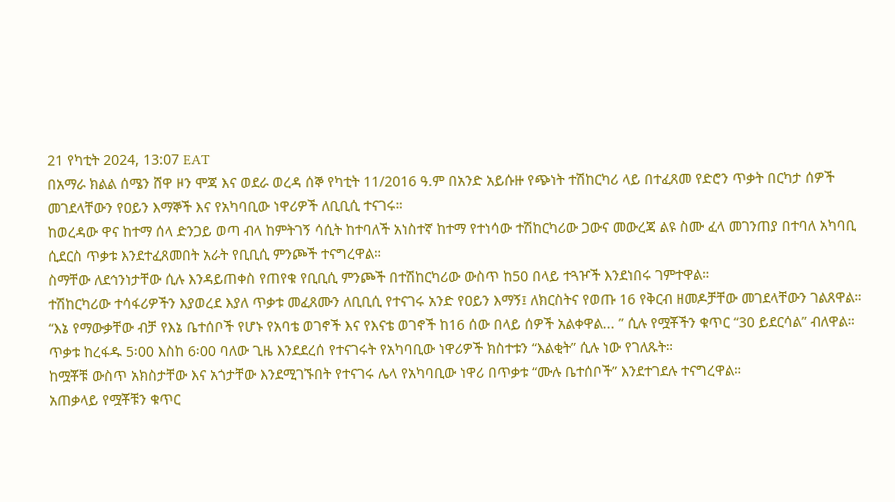21 የካቲት 2024, 13:07 EAT
በአማራ ክልል ሰሜን ሸዋ ዞን ሞጃ እና ወደራ ወረዳ ሰኞ የካቲት 11/2016 ዓ.ም በአንድ አይሱዙ የጭነት ተሽከርካሪ ላይ በተፈጸመ የድሮን ጥቃት በርካታ ሰዎች መገደላቸውን የዐይን እማኞች እና የአካባቢው ነዋሪዎች ለቢቢሲ ተናገሩ።
ከወረዳው ዋና ከተማ ሰላ ድንጋይ ወጣ ብላ ከምትገኝ ሳሲት ከተባለች አነስተኛ ከተማ የተነሳው ተሽከርካሪው ጋውና መውረጃ ልዩ ስሙ ፈላ መገንጠያ በተባለ አካባቢ ሲደርስ ጥቃቱ እንደተፈጸመበት አራት የቢቢሲ ምንጮች ተናግረዋል።
ስማቸው ለደኅንነታቸው ሲሉ እንዳይጠቀስ የጠየቁ የቢቢሲ ምንጮች በተሽከርካሪው ውስጥ ከ50 በላይ ተጓዦች እንደነበሩ ገምተዋል።
ተሽከርካሪው ተሳፋሪዎችን እያወረደ እያለ ጥቃቱ መፈጸሙን ለቢቢሲ የተናገሩ አንድ የዐይን እማኝ፤ ለክርስትና የወጡ 16 የቅርብ ዘመዶቻቸው መገደላቸውን ገልጸዋል።
“እኔ የማውቃቸው ብቻ የእኔ ቤተሰቦች የሆኑ የአባቴ ወገኖች እና የእናቴ ወገኖች ከ16 ሰው በላይ ሰዎች አልቀዋል... ” ሲሉ የሟቾችን ቁጥር “30 ይደርሳል” ብለዋል።
ጥቃቱ ከረፋዱ 5፡00 እስከ 6፡00 ባለው ጊዜ እንደደረሰ የተናገሩት የአካባቢው ነዋሪዎች ክስተቱን “እልቂት” ሲሉ ነው የገለጹት።
ከሟቾቹ ውስጥ አክስታቸው እና አጎታቸው እንደሚገኙበት የተናገሩ ሌላ የአካባቢው ነዋሪ በጥቃቱ “ሙሉ ቤተሰቦች” እንደተገደሉ ተናግረዋል።
አጠቃላይ የሟቾቹን ቁጥር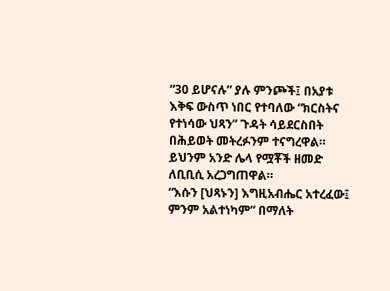“30 ይሆናሉ” ያሉ ምንጮች፤ በአያቱ እቅፍ ውስጥ ነበር የተባለው “ክርስትና የተነሳው ህጻን” ጉዳት ሳይደርስበት በሕይወት መትረፉንም ተናግረዋል።
ይህንም አንድ ሌላ የሟቾች ዘመድ ለቢቢሲ አረጋግጠዋል።
“እሱን [ህጻኑን] እግዚአብሔር አተረፈው፤ ምንም አልተነካም” በማለት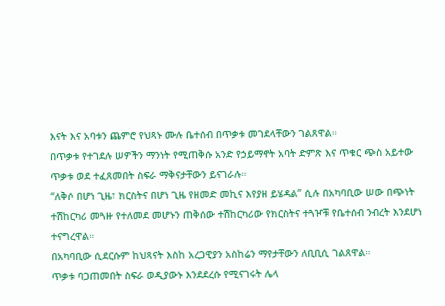እናት እና አባቱን ጨምሮ የህጻኑ ሙሉ ቤተሰብ በጥቃቱ መገደላቸውን ገልጸዋል።
በጥቃቱ የተገደሉ ሠዎችን ማንነት የሚጠቅሱ አንድ የኃይማኖት አባት ድምጽ እና ጥቁር ጭስ አይተው ጥቃቱ ወደ ተፈጸመበት ስፍራ ማቅናታቸውን ይናገራሉ።
“ለቅሶ በሆነ ጊዜ፣ ክርስትና በሆነ ጊዜ የዘመድ መኪና እየያዘ ይሄዳል” ሲሉ በአካባቢው ሠው በጭነት ተሽከርካሪ መጓዙ የተለመደ መሆኑን ጠቅሰው ተሽከርካሪው የክርስትና ተጓዦቹ የቤተሰብ ንብረት እንደሆነ ተናግረዋል።
በአካባቢው ሲደርሱም ከህጻናት እስከ አረጋዊያን አስከሬን ማየታቸውን ለቢቢሲ ገልጸዋል።
ጥቃቱ ባጋጠመበት ስፍራ ወዲያውኑ እንደደረሱ የሚናገሩት ሌላ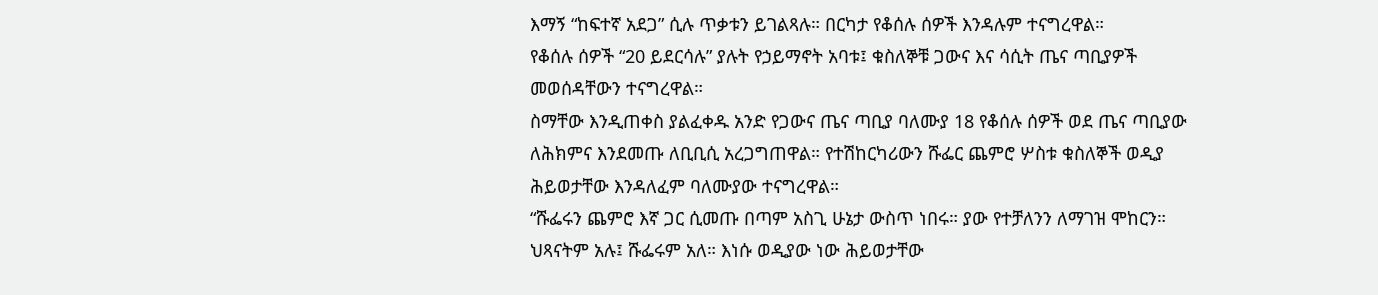እማኝ “ከፍተኛ አደጋ” ሲሉ ጥቃቱን ይገልጻሉ። በርካታ የቆሰሉ ሰዎች እንዳሉም ተናግረዋል።
የቆሰሉ ሰዎች “20 ይደርሳሉ” ያሉት የኃይማኖት አባቱ፤ ቁስለኞቹ ጋውና እና ሳሲት ጤና ጣቢያዎች መወሰዳቸውን ተናግረዋል።
ስማቸው እንዲጠቀስ ያልፈቀዱ አንድ የጋውና ጤና ጣቢያ ባለሙያ 18 የቆሰሉ ሰዎች ወደ ጤና ጣቢያው ለሕክምና እንደመጡ ለቢቢሲ አረጋግጠዋል። የተሽከርካሪውን ሹፌር ጨምሮ ሦስቱ ቁስለኞች ወዲያ ሕይወታቸው እንዳለፈም ባለሙያው ተናግረዋል።
“ሹፌሩን ጨምሮ እኛ ጋር ሲመጡ በጣም አስጊ ሁኔታ ውስጥ ነበሩ። ያው የተቻለንን ለማገዝ ሞከርን። ህጻናትም አሉ፤ ሹፌሩም አለ። እነሱ ወዲያው ነው ሕይወታቸው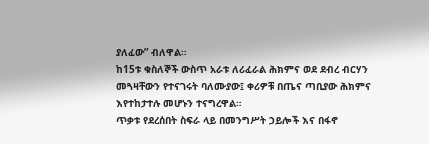ያለፈው” ብለዋል።
ከ15ቱ ቁስለኞች ውስጥ አራቱ ለሪፈራል ሕክምና ወደ ደብረ ብርሃን መጓዛቸውን የተናገሩት ባለሙያው፤ ቀሪዎቹ በጤና ጣቢያው ሕክምና እየተከታተሉ መሆኑን ተናግረዋል።
ጥቃቱ የደረሰበት ስፍራ ላይ በመንግሥት ኃይሎች እና በፋኖ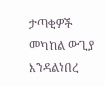ታጣቂዎች መካከል ውጊያ እንዳልነበረ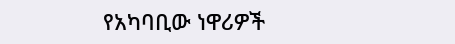የአካባቢው ነዋሪዎች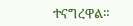ተናግረዋል።